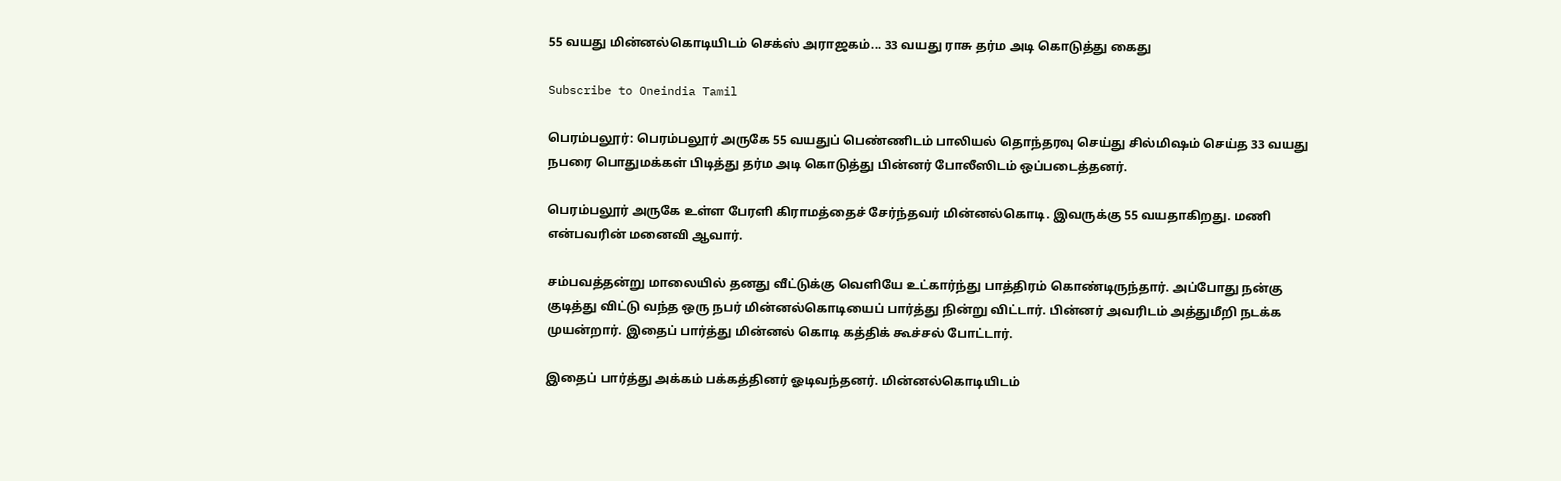55 வயது மின்னல்கொடியிடம் செக்ஸ் அராஜகம்... 33 வயது ராசு தர்ம அடி கொடுத்து கைது

Subscribe to Oneindia Tamil

பெரம்பலூர்: பெரம்பலூர் அருகே 55 வயதுப் பெண்ணிடம் பாலியல் தொந்தரவு செய்து சில்மிஷம் செய்த 33 வயது நபரை பொதுமக்கள் பிடித்து தர்ம அடி கொடுத்து பின்னர் போலீஸிடம் ஒப்படைத்தனர்.

பெரம்பலூர் அருகே உள்ள பேரளி கிராமத்தைச் சேர்ந்தவர் மின்னல்கொடி. இவருக்கு 55 வயதாகிறது. மணி என்பவரின் மனைவி ஆவார்.

சம்பவத்தன்று மாலையில் தனது வீட்டுக்கு வெளியே உட்கார்ந்து பாத்திரம் கொண்டிருந்தார். அப்போது நன்கு குடித்து விட்டு வந்த ஒரு நபர் மின்னல்கொடியைப் பார்த்து நின்று விட்டார். பின்னர் அவரிடம் அத்துமீறி நடக்க முயன்றார். இதைப் பார்த்து மின்னல் கொடி கத்திக் கூச்சல் போட்டார்.

இதைப் பார்த்து அக்கம் பக்கத்தினர் ஓடிவந்தனர். மின்னல்கொடியிடம்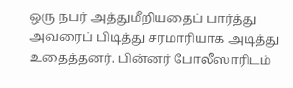ஒரு நபர் அத்துமீறியதைப் பார்த்து அவரைப் பிடித்து சரமாரியாக அடித்து உதைத்தனர். பின்னர் போலீஸாரிடம்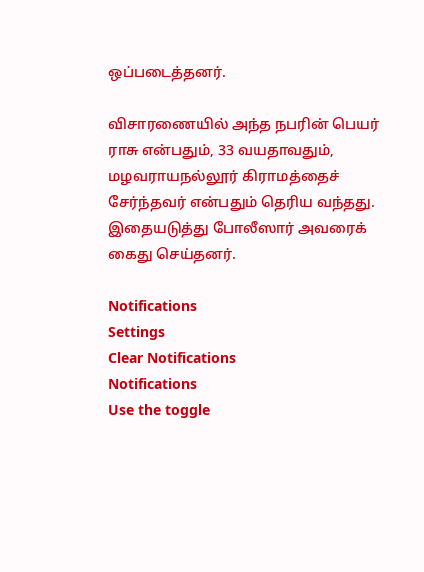ஒப்படைத்தனர்.

விசாரணையில் அந்த நபரின் பெயர் ராசு என்பதும், 33 வயதாவதும், மழவராயநல்லூர் கிராமத்தைச் சேர்ந்தவர் என்பதும் தெரிய வந்தது. இதையடுத்து போலீஸார் அவரைக் கைது செய்தனர்.

Notifications
Settings
Clear Notifications
Notifications
Use the toggle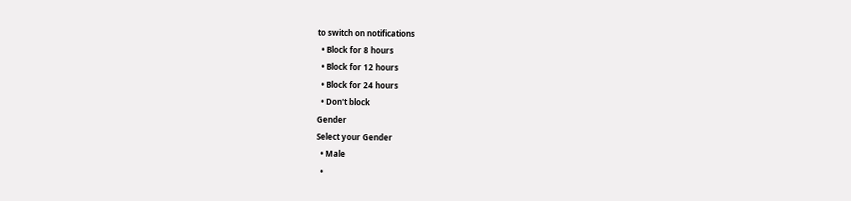to switch on notifications
  • Block for 8 hours
  • Block for 12 hours
  • Block for 24 hours
  • Don't block
Gender
Select your Gender
  • Male
  •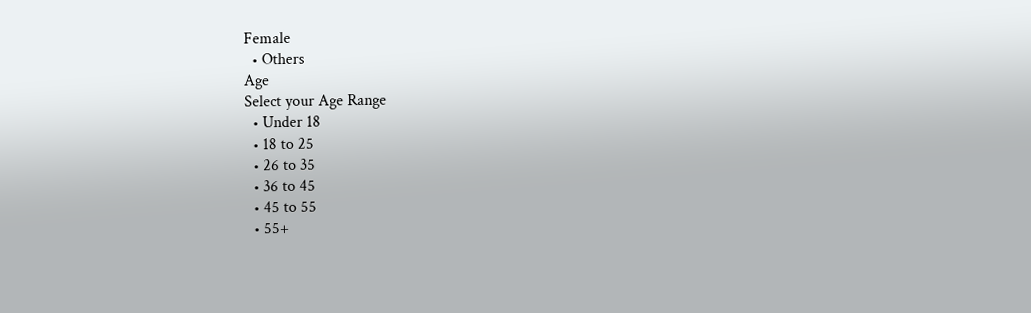Female
  • Others
Age
Select your Age Range
  • Under 18
  • 18 to 25
  • 26 to 35
  • 36 to 45
  • 45 to 55
  • 55+